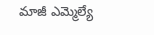మాజీ ఎమ్మెల్యే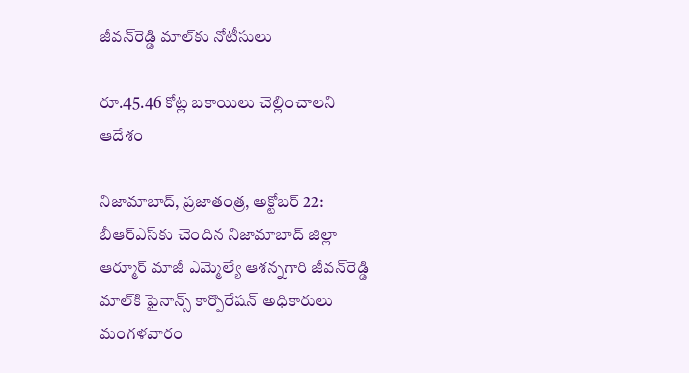జీవన్‌రెడ్డి మాల్‌కు నోటీసులు

రూ.45.46 కోట్ల బకాయిలు చెల్లించాలని ఆదేశం

నిజామాబాద్‌, ప్రజాతంత్ర, అక్టోబర్ 22: బీఆర్‌ఎస్‌కు చెందిన నిజామాబాద్‌ ‌జిల్లా ఆర్మూర్‌ ‌మాజీ ఎమ్మెల్యే ఆశన్నగారి జీవన్‌రెడ్డి మాల్‌కి ఫైనాన్స్ ‌కార్పొరేషన్‌ అధికారులు మంగళవారం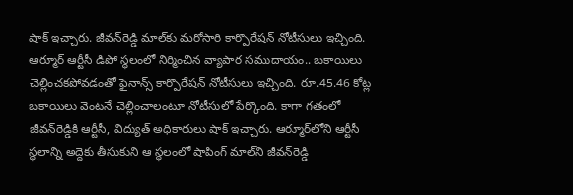షాక్‌ ఇచ్చారు. జీవన్‌రెడ్డి మాల్‌కు మరోసారి కార్పొరేషన్‌ ‌నోటీసులు ఇచ్చింది. ఆర్మూర్‌ ఆర్టీసీ డిపో స్థలంలో నిర్మించిన వ్యాపార సముదాయం.. బకాయిలు చెల్లించకపోవడంతో ఫైనాన్స్ ‌కార్పొరేషన్‌ ‌నోటీసులు ఇచ్చింది. రూ.45.46 కోట్ల బకాయిలు వెంటనే చెల్లించాలంటూ నోటీసులో పేర్కొంది. కాగా గతంలో జీవన్‌రెడ్డికి ఆర్టీసీ, విద్యుత్‌ అధికారులు షాక్‌ ఇచ్చారు. ఆర్మూర్‌లోని ఆర్టీసీ స్థలాన్ని అద్దెకు తీసుకుని ఆ స్థలంలో షాపింగ్‌ ‌మాల్‌ని జీవన్‌రెడ్డి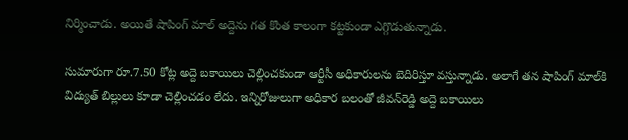నిర్మించాడు. అయితే షాపింగ్‌ ‌మాల్ అద్దెను గత కొంత కాలంగా కట్టకుండా ఎగ్గొడుతున్నాడు.

సుమారుగా రూ.7.50 కోట్ల అద్దె బకాయిలు చెల్లించకుండా ఆర్టీసీ అధికారులను బెదిరిస్తూ వస్తున్నాడు. అలాగే తన షాపింగ్‌ ‌మాల్‌కి విద్యుత్‌ ‌బిల్లులు కూడా చెల్లించడం లేదు. ఇన్నిరోజులుగా అధికార బలంతో జీవన్‌రెడ్డి అద్దె బకాయిలు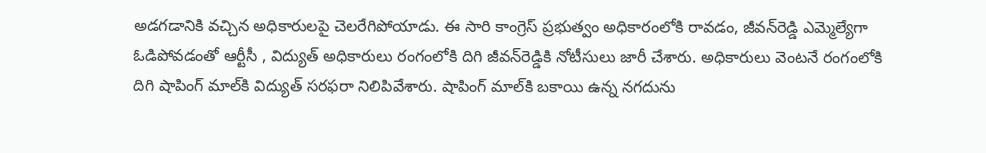అడగడానికి వచ్చిన అధికారులపై చెలరేగిపోయాడు. ఈ సారి కాంగ్రెస్‌ ‌ప్రభుత్వం అధికారంలోకి రావడం, జీవన్‌రెడ్డి ఎమ్మెల్యేగా ఓడిపోవడంతో ఆర్టీసీ , విద్యుత్‌ అధికారులు రంగంలోకి దిగి జీవన్‌రెడ్డికి నోటీసులు జారీ చేశారు. అధికారులు వెంటనే రంగంలోకి దిగి షాపింగ్‌ ‌మాల్‌కి విద్యుత్‌ ‌సరఫరా నిలిపివేశారు. షాపింగ్‌ ‌మాల్‌కి బకాయి ఉన్న నగదును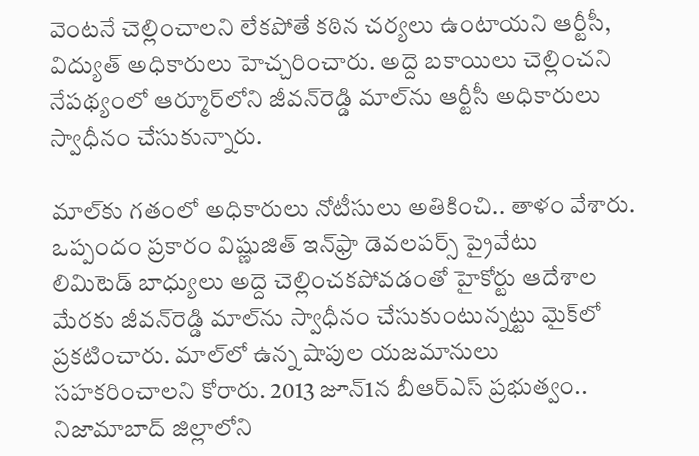వెంటనే చెల్లించాలని లేకపోతే కఠిన చర్యలు ఉంటాయని ఆర్టీసీ, విద్యుత్‌ అధికారులు హెచ్చరించారు. అద్దె బకాయిలు చెల్లించని నేపథ్యంలో ఆర్మూర్‌లోని జీవన్‌రెడ్డి మాల్‌ను ఆర్టీసీ అధికారులు స్వాధీనం చేసుకున్నారు.

మాల్‌కు గతంలో అధికారులు నోటీసులు అతికించి.. తాళం వేశారు. ఒప్పందం ప్రకారం విష్ణుజిత్‌ ఇన్‌‌ఫ్రా డెవలపర్స్ ‌ప్రైవేటు లిమిటెడ్‌ ‌బాధ్యులు అద్దె చెల్లించకపోవడంతో హైకోర్టు ఆదేశాల మేరకు జీవన్‌రెడ్డి మాల్‌ను స్వాధీనం చేసుకుంటున్నట్టు మైక్‌లో ప్రకటించారు. మాల్‌లో ఉన్న షాపుల యజమానులు సహకరించాలని కోరారు. 2013 జూన్‌1న బీఆర్‌ఎస్‌ ‌ప్రభుత్వం.. నిజామాబాద్‌ ‌జిల్లాలోని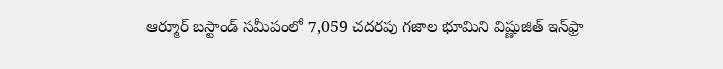ఆర్మూర్‌ ‌బస్టాండ్ ‌సమీపంలో 7,059 చదరపు గజాల భూమిని విష్ణుజిత్‌ ఇన్‌‌ఫ్రా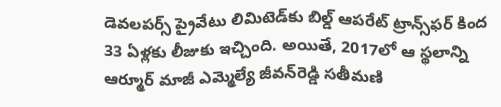డెవలపర్స్ ‌ప్రైవేటు లిమిటెడ్‌కు బిల్డ్ ఆపరేట్‌ ‌ట్రాన్స్‌ఫర్‌ ‌కింద 33 ఏళ్లకు లీజుకు ఇచ్చింది. అయితే, 2017లో ఆ స్థలాన్ని ఆర్మూర్‌ ‌మాజీ ఎమ్మెల్యే జీవన్‌రెడ్డి సతీమణి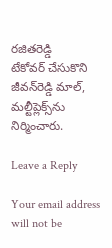రజితరెడ్డి టేకోవర్‌ ‌చేసుకొని జీవన్‌రెడ్డి మాల్‌, మల్టీప్లెక్స్‌ను నిర్మించారు.

Leave a Reply

Your email address will not be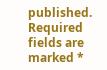published. Required fields are marked *